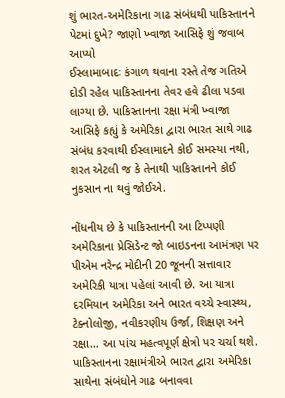શું ભારત-અમેરિકાના ગાઢ સંબંધથી પાકિસ્તાનને પેટમાં દુખે? જાણો ખ્વાજા આસિફે શું જવાબ આપ્યો
ઈસ્લામાબાદઃ કંગાળ થવાના રસ્તે તેજ ગતિએ દોડી રહેલ પાકિસ્તાનના તેવર હવે ઢીલા પડવા લાગ્યા છે. પાકિસ્તાનના રક્ષા મંત્રી ખ્વાજા આસિફે કહ્યું કે અમેરિકા દ્વારા ભારત સાથે ગાઢ સંબંધ કરવાથી ઈસ્લામાદને કોઈ સમસ્યા નથી, શરત એટલી જ કે તેનાથી પાકિસ્તાનને કોઈ નુકસાન ના થવું જોઈએ.

નોંધનીય છે કે પાકિસ્તાનની આ ટિપ્પણી અમેરિકાના પ્રેસિડેન્ટ જો બાઇડનના આમંત્રણ પર પીએમ નરેન્દ્ર મોદીની 20 જૂનની સત્તાવાર અમેરિકી યાત્રા પહેલાં આવી છે. આ યાત્રા દરમિયાન અમેરિકા અને ભારત વચ્ચે સ્વાસ્થ્ય, ટેક્નોલોજી, નવીકરણીય ઉર્જા, શિક્ષણ અને રક્ષા... આ પાંચ મહત્વપૂર્ણ ક્ષેત્રો પર ચર્ચા થશે.
પાકિસ્તાનના રક્ષામંત્રીએ ભારત દ્વારા અમેરિકા સાથેના સંબંધોને ગાઢ બનાવવા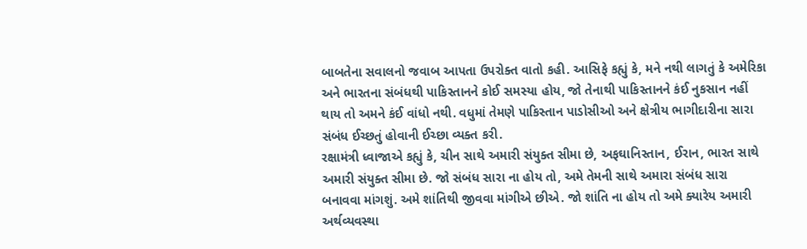બાબતેના સવાલનો જવાબ આપતા ઉપરોક્ત વાતો કહી. આસિફે કહ્યું કે, મને નથી લાગતું કે અમેરિકા અને ભારતના સંબંધથી પાકિસ્તાનને કોઈ સમસ્યા હોય, જો તેનાથી પાકિસ્તાનને કંઈ નુકસાન નહીં થાય તો અમને કંઈ વાંધો નથી. વધુમાં તેમણે પાકિસ્તાન પાડોસીઓ અને ક્ષેત્રીય ભાગીદારીના સારા સંબંધ ઈચ્છતું હોવાની ઈચ્છા વ્યક્ત કરી.
રક્ષામંત્રી ધ્વાજાએ કહ્યું કે, ચીન સાથે અમારી સંયુક્ત સીમા છે, અફઘાનિસ્તાન, ઈરાન, ભારત સાથે અમારી સંયુક્ત સીમા છે. જો સંબંધ સારા ના હોય તો, અમે તેમની સાથે અમારા સંબંધ સારા બનાવવા માંગશું. અમે શાંતિથી જીવવા માંગીએ છીએ. જો શાંતિ ના હોય તો અમે ક્યારેય અમારી અર્થવ્યવસ્થા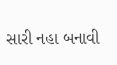સારી નહા બનાવી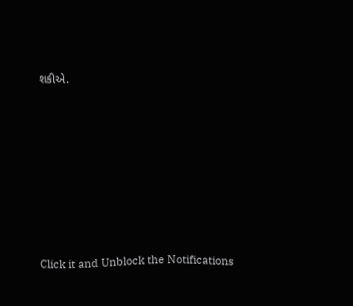શકીએ.












Click it and Unblock the Notifications